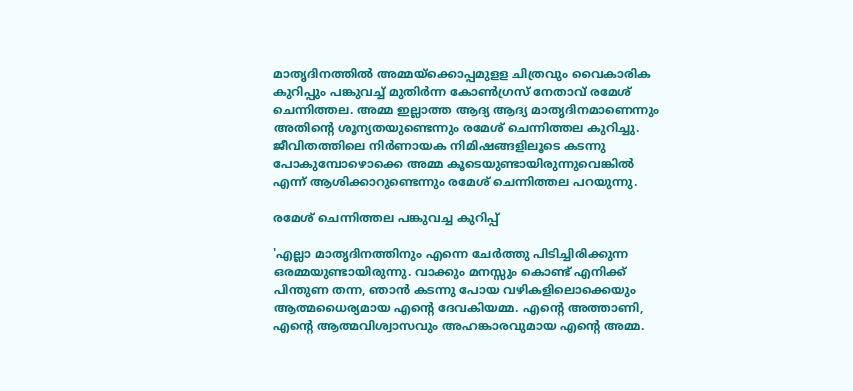മാതൃദിനത്തില്‍ അമ്മയ്ക്കൊപ്പമുളള ചിത്രവും വൈകാരിക കുറിപ്പും പങ്കുവച്ച് മുതിര്‍ന്ന കോണ്‍ഗ്രസ് നേതാവ് രമേശ് ചെന്നിത്തല. അമ്മ ഇല്ലാത്ത ആദ്യ ആദ്യ മാതൃദിനമാണെന്നും അതിന്റെ ശൂന്യതയുണ്ടെന്നും രമേശ് ചെന്നിത്തല കുറിച്ചു. ജീവിതത്തിലെ നിർണായക നിമിഷങ്ങളിലൂടെ കടന്നു പോകുമ്പോഴൊക്കെ അമ്മ കൂടെയുണ്ടായിരുന്നുവെങ്കിൽ എന്ന് ആശിക്കാറുണ്ടെന്നും രമേശ് ചെന്നിത്തല പറയുന്നു.

രമേശ് ചെന്നിത്തല പങ്കുവച്ച കുറിപ്പ്

'എല്ലാ മാതൃദിനത്തിനും എന്നെ ചേർത്തു പിടിച്ചിരിക്കുന്ന ഒരമ്മയുണ്ടായിരുന്നു. വാക്കും മനസ്സും കൊണ്ട് എനിക്ക് പിന്തുണ തന്ന, ഞാൻ കടന്നു പോയ വഴികളിലൊക്കെയും ആത്മധൈര്യമായ എന്റെ ദേവകിയമ്മ. എന്റെ അത്താണി, എന്റെ ആത്മവിശ്വാസവും അഹങ്കാരവുമായ എന്റെ അമ്മ.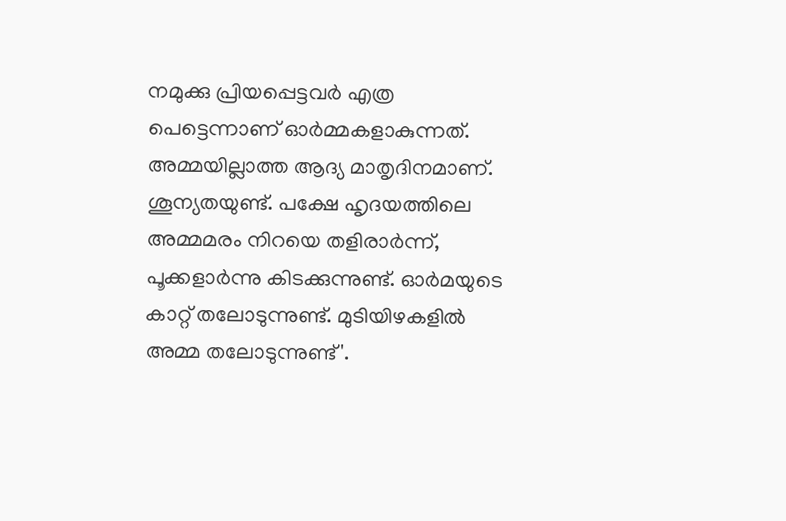നമുക്കു പ്രിയപ്പെട്ടവർ എത്ര പെട്ടെന്നാണ് ഓർമ്മകളാകുന്നത്. അമ്മയില്ലാത്ത ആദ്യ മാതൃദിനമാണ്. ശൂന്യതയുണ്ട്. പക്ഷേ ഹൃദയത്തിലെ അമ്മമരം നിറയെ തളിരാർന്ന്, പൂക്കളാർന്നു കിടക്കുന്നുണ്ട്. ഓർമയുടെ കാറ്റ് തലോടുന്നുണ്ട്. മുടിയിഴകളിൽ അമ്മ തലോടുന്നുണ്ട്'.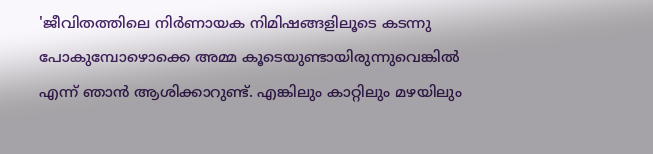'ജീവിതത്തിലെ നിർണായക നിമിഷങ്ങളിലൂടെ കടന്നു പോകുമ്പോഴൊക്കെ അമ്മ കൂടെയുണ്ടായിരുന്നുവെങ്കിൽ എന്ന് ഞാൻ ആശിക്കാറുണ്ട്. എങ്കിലും കാറ്റിലും മഴയിലും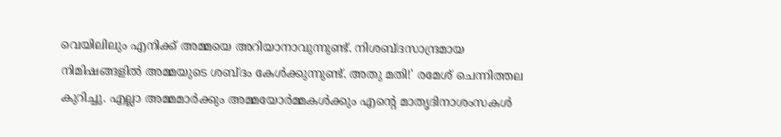വെയിലിലും എനിക്ക് അമ്മയെ അറിയാനാവുന്നുണ്ട്. നിശബ്ദസാന്ദ്രമായ നിമിഷങ്ങളിൽ അമ്മയുടെ ശബ്ദം കേൾക്കുന്നുണ്ട്. അതു മതി!' രമേശ് ചെന്നിത്തല കുറിച്ചു. എല്ലാ അമ്മമാര്‍ക്കും അമ്മയോര്‍മ്മകള്‍ക്കും എന്റെ മാതൃദിനാശംസകള്‍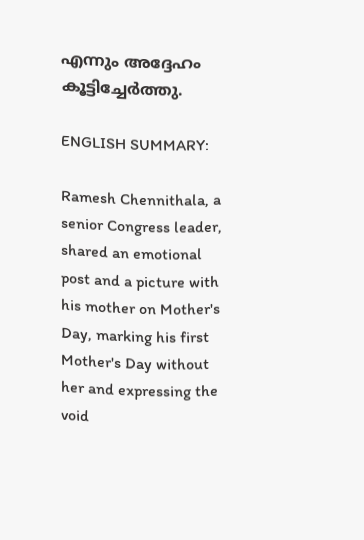എന്നും അദ്ദേഹം കൂട്ടിച്ചേര്‍ത്തു.

ENGLISH SUMMARY:

Ramesh Chennithala, a senior Congress leader, shared an emotional post and a picture with his mother on Mother's Day, marking his first Mother's Day without her and expressing the void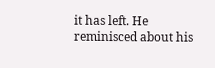it has left. He reminisced about his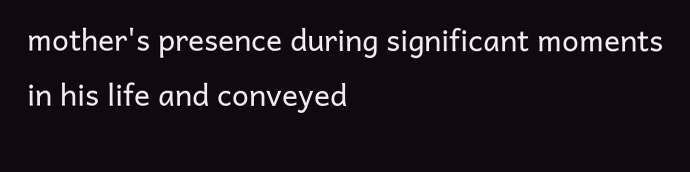mother's presence during significant moments in his life and conveyed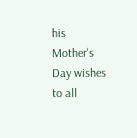his Mother's Day wishes to all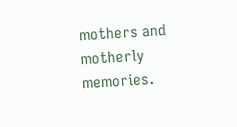mothers and motherly memories.